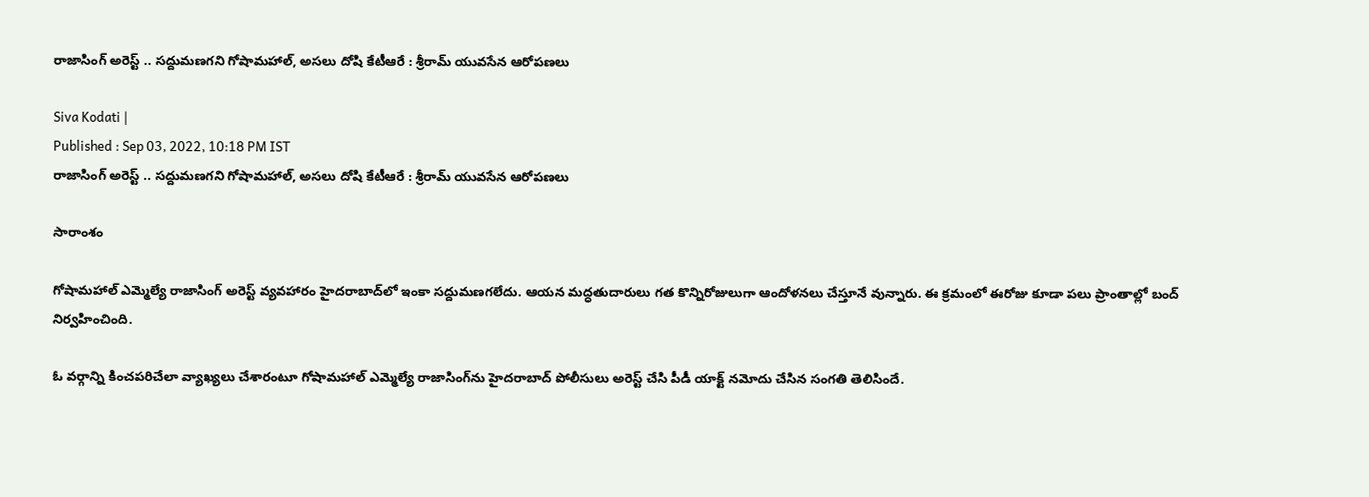రాజాసింగ్ అరెస్ట్ .. సద్దుమణగని గోషామహాల్, అసలు దోషి కేటీఆరే : శ్రీరామ్ యువసేన ఆరోపణలు

Siva Kodati |
Published : Sep 03, 2022, 10:18 PM IST
రాజాసింగ్ అరెస్ట్ .. సద్దుమణగని గోషామహాల్, అసలు దోషి కేటీఆరే : శ్రీరామ్ యువసేన ఆరోపణలు

సారాంశం

గోషామహాల్ ఎమ్మెల్యే రాజాసింగ్ అరెస్ట్ వ్యవహారం హైదరాబాద్‌లో ఇంకా సద్దుమణగలేదు. ఆయన మద్ధతుదారులు గత కొన్నిరోజులుగా ఆందోళనలు చేస్తూనే వున్నారు. ఈ క్రమంలో ఈరోజు కూడా పలు ప్రాంతాల్లో బంద్ నిర్వహించింది.

ఓ వర్గాన్ని కించపరిచేలా వ్యాఖ్యలు చేశారంటూ గోషామహాల్ ఎమ్మెల్యే రాజాసింగ్‌ను హైదరాబాద్ పోలీసులు అరెస్ట్ చేసి పీడీ యాక్ట్ నమోదు చేసిన సంగతి తెలిసిందే.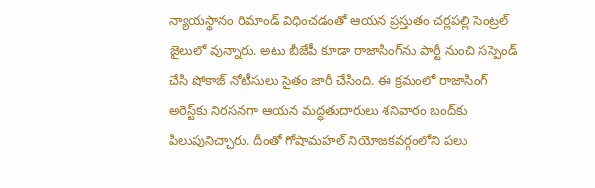న్యాయస్థానం రిమాండ్ విధించడంతో ఆయన ప్రస్తుతం చర్లపల్లి సెంట్రల్ జైలులో వున్నారు. అటు బీజేపీ కూడా రాజాసింగ్‌ను పార్టీ నుంచి సస్పెండ్ చేసి షోకాజ్ నోటీసులు సైతం జారీ చేసింది. ఈ క్రమంలో రాజాసింగ్‌ అరెస్ట్‌కు నిరసనగా ఆయన మద్ధతుదారులు శనివారం బంద్‌కు పిలుపునిచ్చారు. దీంతో గోషామహల్ నియోజకవర్గంలోని పలు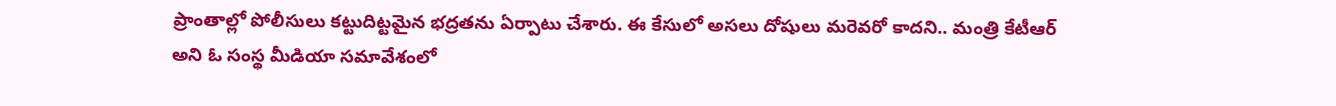ప్రాంతాల్లో పోలీసులు కట్టుదిట్టమైన భద్రతను ఏర్పాటు చేశారు. ఈ కేసులో అసలు దోషులు మరెవరో కాదని.. మంత్రి కేటీఆర్ అని ఓ సంస్థ మీడియా సమావేశంలో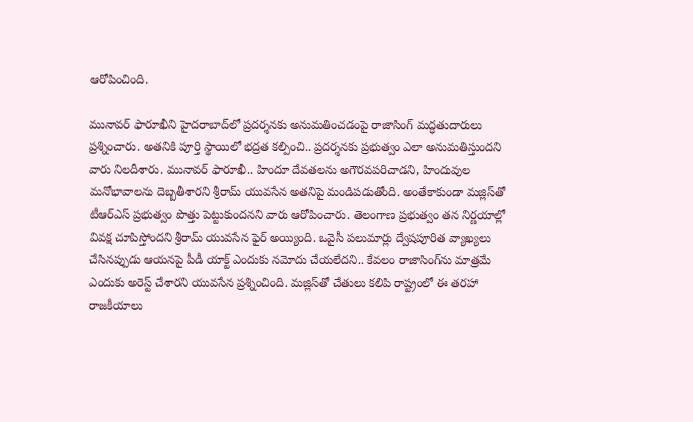ఆరోపించింది.

మునావర్ ఫారూఖీని హైదరాబాద్‌లో ప్రదర్శనకు అనుమతించడంపై రాజాసింగ్ మద్ధతుదారులు ప్రశ్నించారు. అతనికి పూర్తి స్థాయిలో భద్రత కల్పించి.. ప్రదర్శనకు ప్రభుత్వం ఎలా అనుమతిస్తుందని వారు నిలదీశారు. మునావర్ ఫారూఖీ.. హిందూ దేవతలను అగౌరవపరిచాడని, హిందువుల మనోభావాలను దెబ్బతీశారని శ్రీరామ్ యువసేన అతనిపై మండిపడుతోంది. అంతేకాకుండా మజ్లిస్‌తో టీఆర్ఎస్ ప్రభుత్వం పొత్తు పెట్టుకుందనని వారు ఆరోపించారు. తెలంగాణ ప్రభుత్వం తన నిర్ణయాల్లో వివక్ష చూపిస్తోందని శ్రీరామ్ యువసేన ఫైర్ అయ్యింది. ఒవైసీ పలుమార్లు ద్వేషపూరిత వ్యాఖ్యలు చేసినప్పుడు ఆయనపై పీడీ యాక్ట్ ఎందుకు నమోదు చేయలేదని.. కేవలం రాజాసింగ్‌ను మాత్రమే ఎందుకు అరెస్ట్ చేశారని యువసేన ప్రశ్నించింది. మజ్లిస్‌తో చేతులు కలిపి రాష్ట్రంలో ఈ తరహా రాజకీయాలు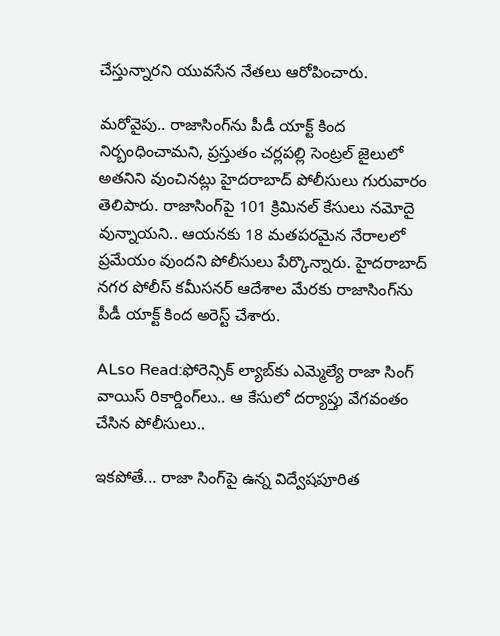చేస్తున్నారని యువసేన నేతలు ఆరోపించారు.

మరోవైపు.. రాజాసింగ్‌ను పీడీ యాక్ట్ కింద నిర్బంధించామని, ప్రస్తుతం చర్లపల్లి సెంట్రల్ జైలులో అతనిని వుంచినట్లు హైదరాబాద్ పోలీసులు గురువారం తెలిపారు. రాజాసింగ్‌పై 101 క్రిమినల్ కేసులు నమోదై వున్నాయని.. ఆయనకు 18 మతపరమైన నేరాలలో ప్రమేయం వుందని పోలీసులు పేర్కొన్నారు. హైదరాబాద్ నగర పోలీస్ కమీసనర్ ఆదేశాల మేరకు రాజాసింగ్‌ను పీడీ యాక్ట్ కింద అరెస్ట్ చేశారు.

ALso Read:ఫోరెన్సిక్ ల్యాబ్‌కు ఎమ్మెల్యే రాజా సింగ్ వాయిస్ రికార్డింగ్‌‌లు.. ఆ కేసులో దర్యాప్తు వేగవంతం చేసిన పోలీసులు..

ఇకపోతే... రాజా సింగ్‌పై ఉన్న విద్వేషపూరిత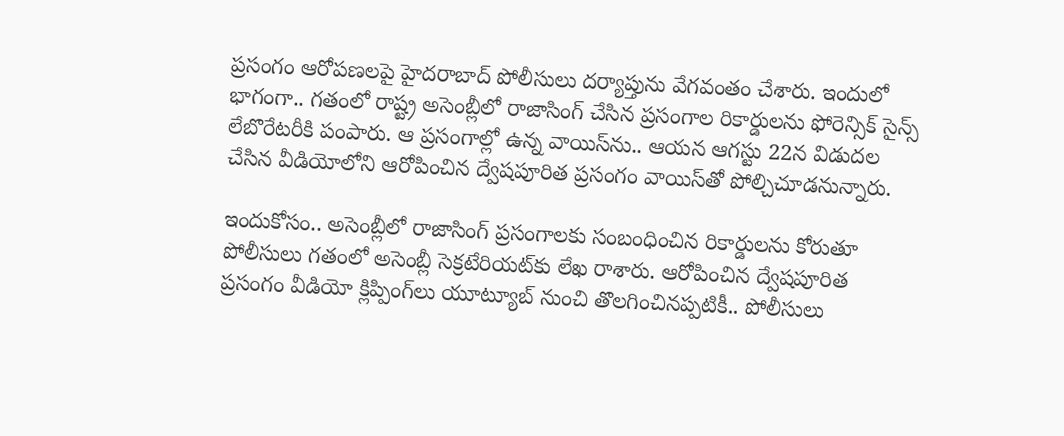ప్రసంగం ఆరోపణలపై హైదరాబాద్ పోలీసులు దర్యాప్తును వేగవంతం చేశారు. ఇందులో భాగంగా.. గతంలో రాష్ట్ర అసెంబ్లీలో రాజాసింగ్ చేసిన ప్రసంగాల రికార్డులను ఫోరెన్సిక్ సైన్స్ లేబొరేటరీకి పంపారు. ఆ ప్రసంగాల్లో ఉన్న వాయిస్‌ను.. ఆయన ఆగస్టు 22న విడుదల చేసిన వీడియోలోని ఆరోపించిన ద్వేషపూరిత ప్రసంగం వాయిస్‌తో పోల్చిచూడనున్నారు.

ఇందుకోసం.. అసెంబ్లీలో రాజాసింగ్ ప్రసంగాలకు సంబంధించిన రికార్డులను కోరుతూ పోలీసులు గతంలో అసెంబ్లీ సెక్రటేరియట్‌కు లేఖ రాశారు. ఆరోపించిన ద్వేషపూరిత ప్రసంగం వీడియో క్లిప్పింగ్‌లు యూట్యూబ్ నుంచి తొలగించినప్పటికీ.. పోలీసులు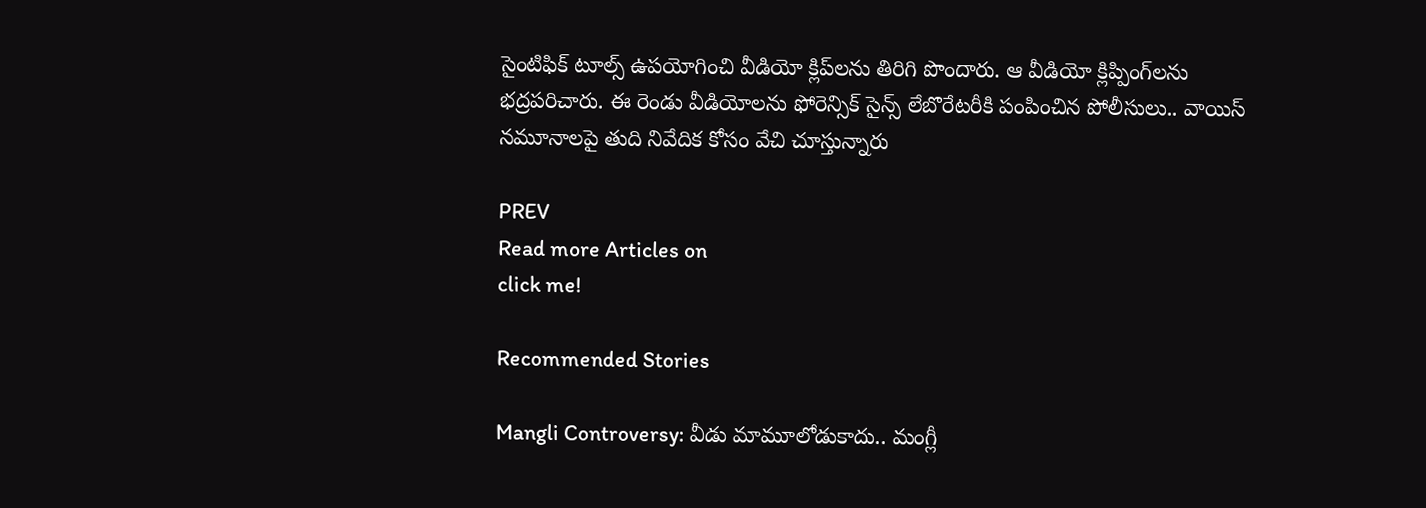సైంటిఫిక్ టూల్స్ ఉపయోగించి వీడియో క్లిప్‌లను తిరిగి పొందారు. ఆ వీడియో క్లిప్పింగ్‌లను భద్రపరిచారు. ఈ రెండు వీడియోలను ఫోరెన్సిక్ సైన్స్ లేబొరేటరీకి పంపించిన పోలీసులు.. వాయిస్ నమూనాలపై తుది నివేదిక కోసం వేచి చూస్తున్నారు

PREV
Read more Articles on
click me!

Recommended Stories

Mangli Controversy: వీడు మామూలోడుకాదు.. మంగ్లీ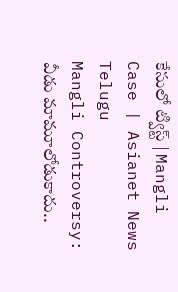కేసులో ట్విస్ట్ | Mangli Case | Asianet News Telugu
Mangli Controversy: వీడు మామూలోడుకాదు..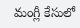మంగ్లీ కేసులో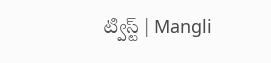ట్విస్ట్ | Mangli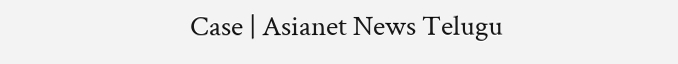Case | Asianet News Telugu